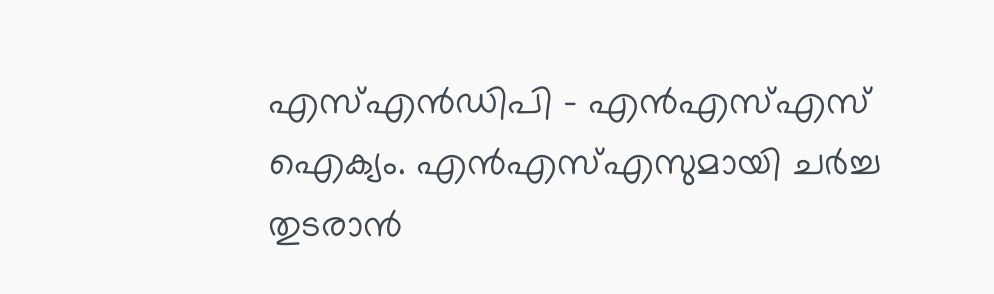എസ്എൻഡിപി - എൻഎസ്എസ് ഐക്യം. എൻഎസ്എസുമായി ചർച്ച തുടരാൻ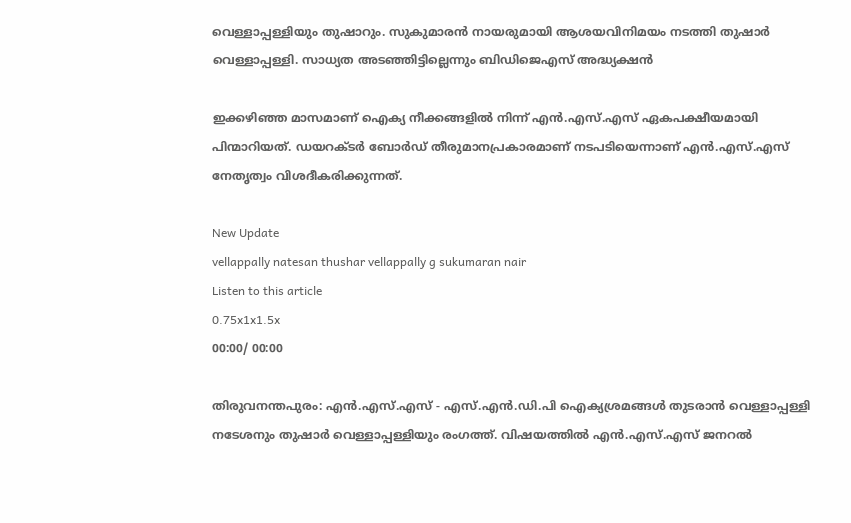വെള്ളാപ്പള്ളിയും തുഷാറും. സുകുമാരൻ നായരുമായി ആശയവിനിമയം നടത്തി തുഷാർ വെള്ളാപ്പള്ളി. സാധ്യത അടഞ്ഞിട്ടില്ലെന്നും ബിഡിജെഎസ് അദ്ധ്യക്ഷൻ

ഇക്കഴിഞ്ഞ മാസമാണ് ഐക്യ നീക്കങ്ങളിൽ നിന്ന് എൻ.എസ്.എസ് ഏകപക്ഷീയമായി പിന്മാറിയത്. ഡയറക്ടർ ബോർഡ് തീരുമാനപ്രകാരമാണ് നടപടിയെന്നാണ് എൻ.എസ്.എസ് നേതൃത്വം വിശദീകരിക്കുന്നത്.

New Update
vellappally natesan thushar vellappally g sukumaran nair
Listen to this article
0.75x1x1.5x
00:00/ 00:00

തിരുവനന്തപുരം: എൻ.എസ്.എസ് - എസ്.എൻ.ഡി.പി ഐക്യശ്രമങ്ങൾ തുടരാൻ വെള്ളാപ്പള്ളി നടേശനും തുഷാർ വെള്ളാപ്പള്ളിയും രംഗത്ത്. വിഷയത്തിൽ എൻ.എസ്.എസ് ജനറൽ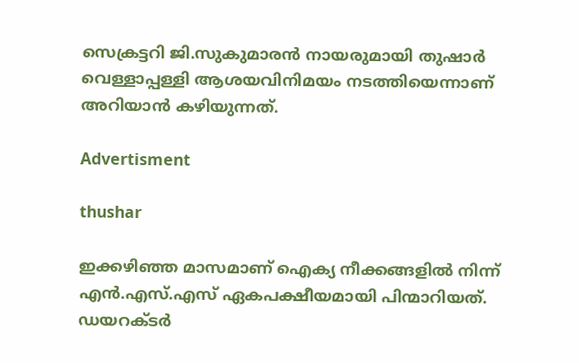സെക്രട്ടറി ജി.സുകുമാരൻ നായരുമായി തുഷാർ വെള്ളാപ്പള്ളി ആശയവിനിമയം നടത്തിയെന്നാണ് അറിയാൻ കഴിയുന്നത്.

Advertisment

thushar

ഇക്കഴിഞ്ഞ മാസമാണ് ഐക്യ നീക്കങ്ങളിൽ നിന്ന് എൻ.എസ്.എസ് ഏകപക്ഷീയമായി പിന്മാറിയത്. ഡയറക്ടർ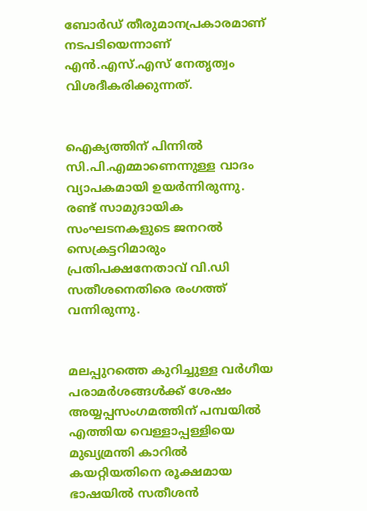ബോർഡ് തീരുമാനപ്രകാരമാണ് നടപടിയെന്നാണ് എൻ.എസ്.എസ് നേതൃത്വം വിശദീകരിക്കുന്നത്.


ഐക്യത്തിന് പിന്നിൽ സി.പി.എമ്മാണെന്നുള്ള വാദം വ്യാപകമായി ഉയർന്നിരുന്നു. രണ്ട് സാമുദായിക സംഘടനകളുടെ ജനറൽ സെക്രട്ടറിമാരും പ്രതിപക്ഷനേതാവ് വി.ഡി സതീശനെതിരെ രംഗത്ത് വന്നിരുന്നു.


മലപ്പുറത്തെ കുറിച്ചുള്ള വർഗീയ പരാമർശങ്ങൾക്ക് ശേഷം അയ്യപ്പസംഗമത്തിന് പമ്പയിൽ എത്തിയ വെള്ളാപ്പള്ളിയെ മുഖ്യമ്രന്തി കാറിൽ കയറ്റിയതിനെ രൂക്ഷമായ ഭാഷയിൽ സതീശൻ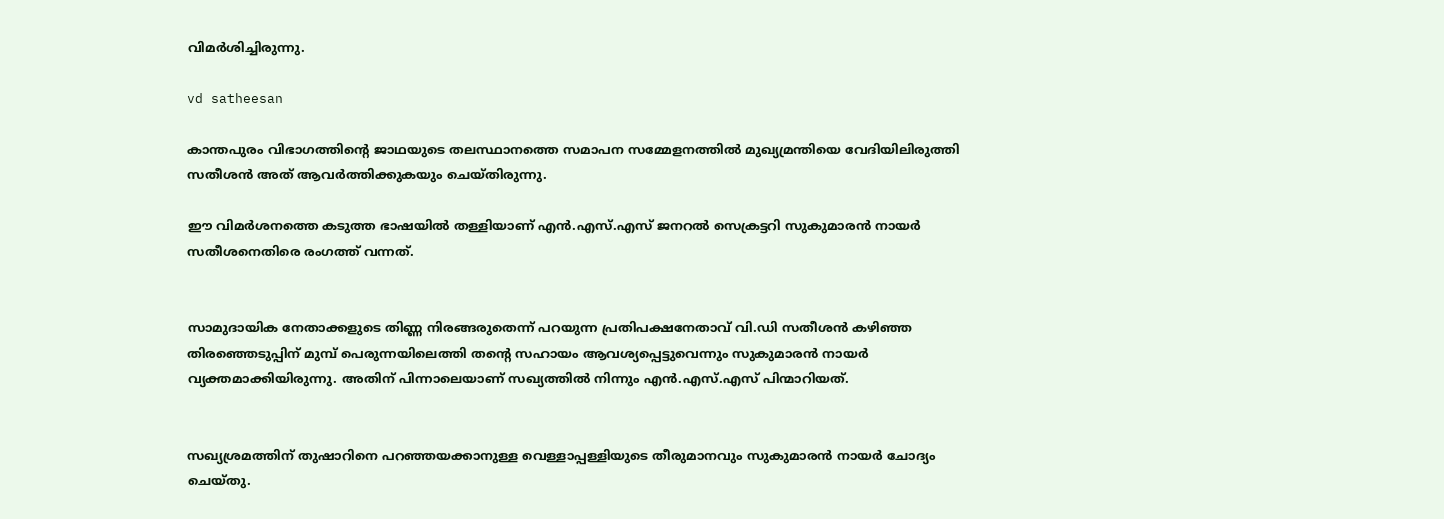വിമർശിച്ചിരുന്നു.

vd satheesan

കാന്തപുരം വിഭാഗത്തിന്റെ ജാഥയുടെ തലസ്ഥാനത്തെ സമാപന സമ്മേളനത്തിൽ മുഖ്യമ്രന്തിയെ വേദിയിലിരുത്തി സതീശൻ അത് ആവർത്തിക്കുകയും ചെയ്തിരുന്നു.

ഈ വിമർശനത്തെ കടുത്ത ഭാഷയിൽ തള്ളിയാണ് എൻ.എസ്.എസ് ജനറൽ സെക്രട്ടറി സുകുമാരൻ നായർ സതീശനെതിരെ രംഗത്ത് വന്നത്.


സാമുദായിക നേതാക്കളുടെ തിണ്ണ നിരങ്ങരുതെന്ന് പറയുന്ന പ്രതിപക്ഷനേതാവ് വി.ഡി സതീശൻ കഴിഞ്ഞ തിരഞ്ഞെടുപ്പിന് മുമ്പ് പെരുന്നയിലെത്തി തന്റെ സഹായം ആവശ്യപ്പെട്ടുവെന്നും സുകുമാരൻ നായർ വ്യക്തമാക്കിയിരുന്നു. അതിന് പിന്നാലെയാണ് സഖ്യത്തിൽ നിന്നും എൻ.എസ്.എസ് പിന്മാറിയത്.


സഖ്യശ്രമത്തിന് തുഷാറിനെ പറഞ്ഞയക്കാനുള്ള വെള്ളാപ്പള്ളിയുടെ തീരുമാനവും സുകുമാരൻ നായർ ചോദ്യം ചെയ്തു.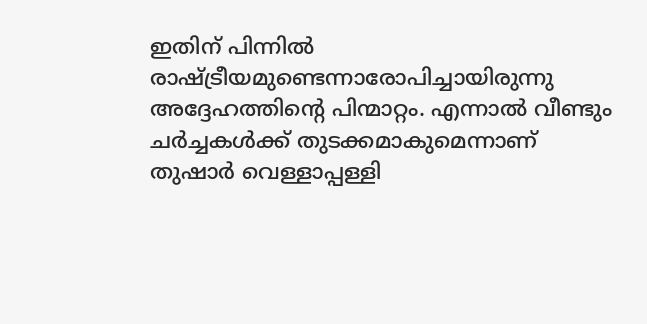ഇതിന് പിന്നിൽ രാഷ്ട്രീയമുണ്ടെന്നാരോപിച്ചായിരുന്നു അദ്ദേഹത്തിന്റെ പിന്മാറ്റം. എന്നാൽ വീണ്ടും ചർച്ചകൾക്ക് തുടക്കമാകുമെന്നാണ് തുഷാർ വെള്ളാപ്പള്ളി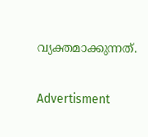വ്യക്തമാക്കുന്നത്.

Advertisment